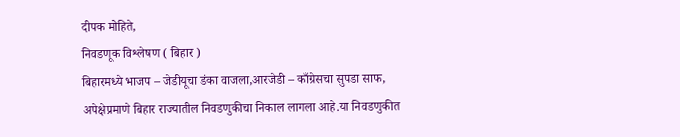दीपक मोहिते,
निवडणूक विश्लेषण ( बिहार )
बिहारमध्ये भाजप – जेडीयूचा डंका वाजला,आरजेडी – काँग्रेसचा सुपडा साफ,
अपेक्षेप्रमाणे बिहार राज्यातील निवडणुकीचा निकाल लागला आहे.या निवडणुकीत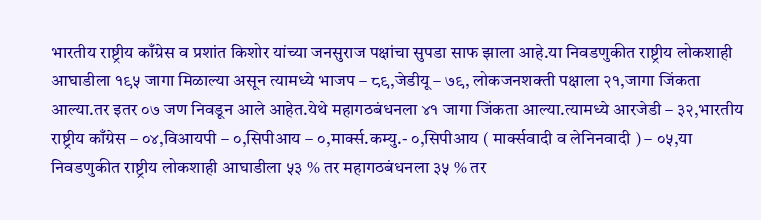भारतीय राष्ट्रीय काँग्रेस व प्रशांत किशोर यांच्या जनसुराज पक्षांचा सुपडा साफ झाला आहे.या निवडणुकीत राष्ट्रीय लोकशाही आघाडीला १९५ जागा मिळाल्या असून त्यामध्ये भाजप – ८९,जेडीयू – ७९, लोकजनशक्ती पक्षाला २१,जागा जिंकता आल्या.तर इतर ०७ जण निवडून आले आहेत.येथे महागठबंधनला ४१ जागा जिंकता आल्या.त्यामध्ये आरजेडी – ३२,भारतीय राष्ट्रीय काँग्रेस – ०४,विआयपी – ०,सिपीआय – ०,मार्क्स.कम्यु.- ०,सिपीआय ( मार्क्सवादी व लेनिनवादी ) – ०५,या निवडणुकीत राष्ट्रीय लोकशाही आघाडीला ५३ % तर महागठबंधनला ३५ % तर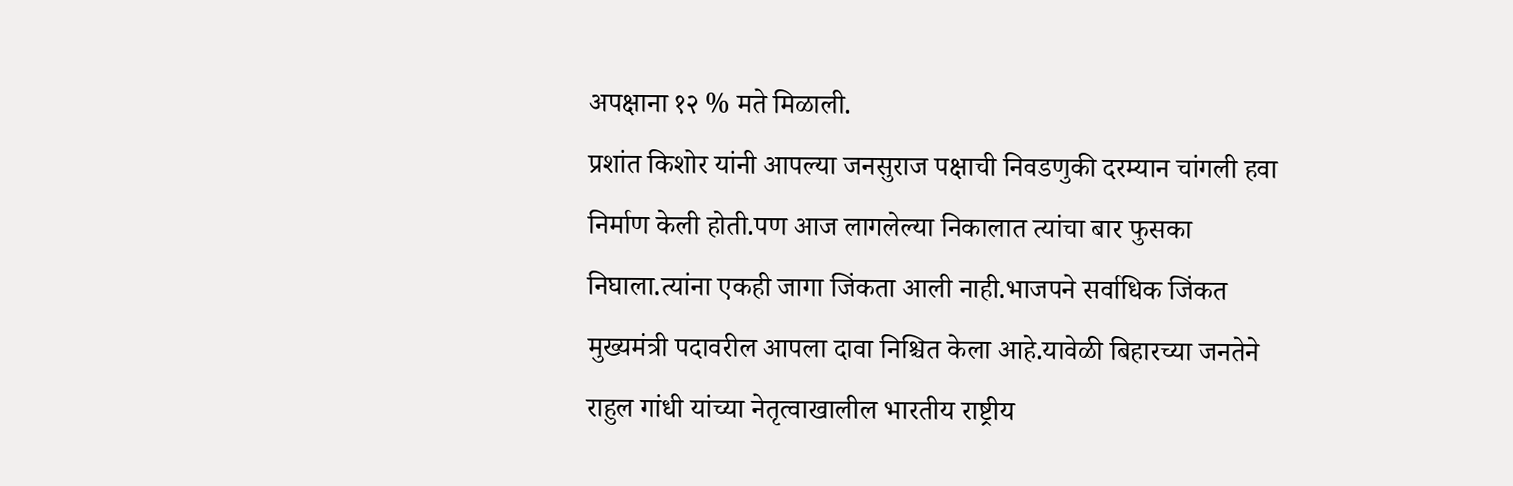अपक्षाना १२ % मते मिळाली.
प्रशांत किशोर यांनी आपल्या जनसुराज पक्षाची निवडणुकी दरम्यान चांगली हवा निर्माण केली होती.पण आज लागलेल्या निकालात त्यांचा बार फुसका निघाला.त्यांना एकही जागा जिंकता आली नाही.भाजपने सर्वाधिक जिंकत मुख्यमंत्री पदावरील आपला दावा निश्चित केला आहे.यावेळी बिहारच्या जनतेने राहुल गांधी यांच्या नेतृत्वाखालील भारतीय राष्ट्रीय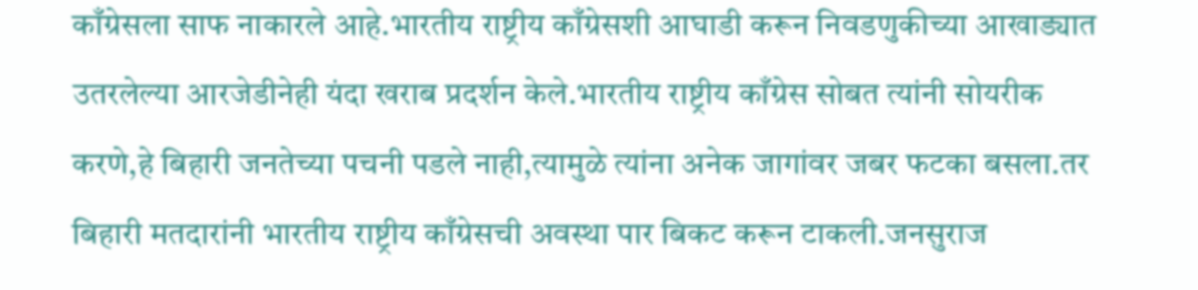काँग्रेसला साफ नाकारले आहे.भारतीय राष्ट्रीय काँग्रेसशी आघाडी करून निवडणुकीच्या आखाड्यात उतरलेल्या आरजेडीनेही यंदा खराब प्रदर्शन केले.भारतीय राष्ट्रीय काँग्रेस सोबत त्यांनी सोयरीक करणे,हे बिहारी जनतेच्या पचनी पडले नाही,त्यामुळे त्यांना अनेक जागांवर जबर फटका बसला.तर बिहारी मतदारांनी भारतीय राष्ट्रीय काँग्रेसची अवस्था पार बिकट करून टाकली.जनसुराज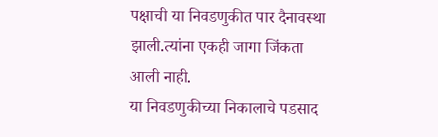पक्षाची या निवडणुकीत पार दैनावस्था झाली.त्यांना एकही जागा जिंकता आली नाही.
या निवडणुकीच्या निकालाचे पडसाद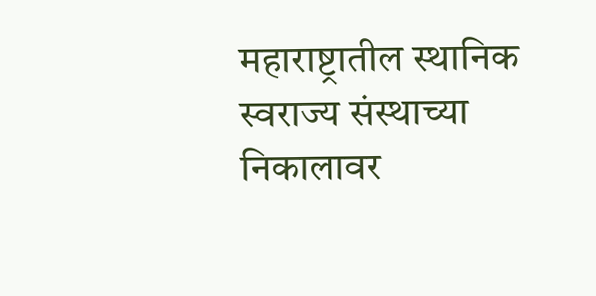महाराष्ट्रातील स्थानिक स्वराज्य संस्थाच्या निकालावर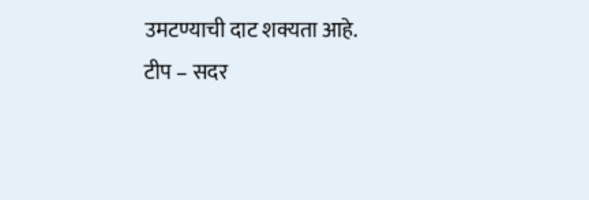उमटण्याची दाट शक्यता आहे.
टीप – सदर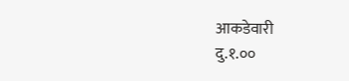आकडेवारी
दु.१.००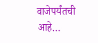वाजेपर्यंतची आहे…